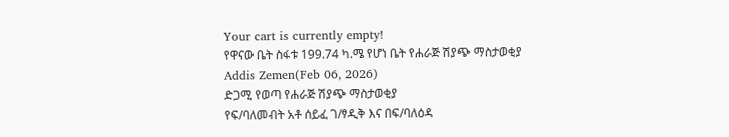Your cart is currently empty!
የዋናው ቤት ስፋቱ 199.74 ካ.ሜ የሆነ ቤት የሐራጅ ሽያጭ ማስታወቂያ
Addis Zemen(Feb 06, 2026)
ድጋሚ የወጣ የሐራጅ ሽያጭ ማስታወቂያ
የፍ/ባለመብት አቶ ሰይፈ ገ/ፃዲቅ እና በፍ/ባለዕዳ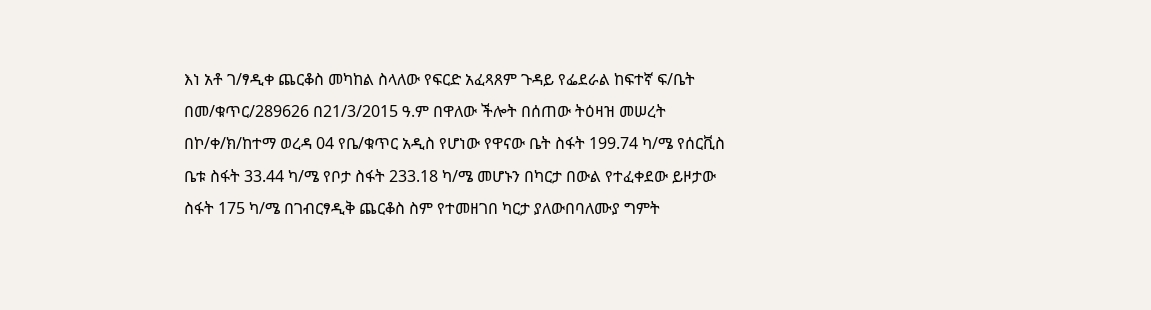እነ አቶ ገ/ፃዲቀ ጨርቆስ መካከል ስላለው የፍርድ አፈጻጸም ጉዳይ የፌደራል ከፍተኛ ፍ/ቤት በመ/ቁጥር/289626 በ21/3/2015 ዓ.ም በዋለው ችሎት በሰጠው ትዕዛዝ መሠረት በኮ/ቀ/ክ/ከተማ ወረዳ 04 የቤ/ቁጥር አዲስ የሆነው የዋናው ቤት ስፋት 199.74 ካ/ሜ የሰርቪስ ቤቱ ስፋት 33.44 ካ/ሜ የቦታ ስፋት 233.18 ካ/ሜ መሆኑን በካርታ በውል የተፈቀደው ይዞታው ስፋት 175 ካ/ሜ በገብርፃዲቅ ጨርቆስ ስም የተመዘገበ ካርታ ያለውበባለሙያ ግምት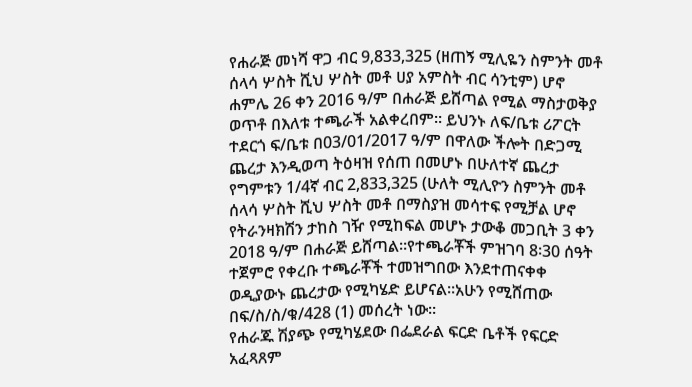የሐራጅ መነሻ ዋጋ ብር 9,833,325 (ዘጠኝ ሚሊዬን ስምንት መቶ ሰላሳ ሦስት ሺህ ሦስት መቶ ሀያ አምስት ብር ሳንቲም) ሆኖ ሐምሌ 26 ቀን 2016 ዓ/ም በሐራጅ ይሸጣል የሚል ማስታወቅያ ወጥቶ በእለቱ ተጫራች አልቀረበም። ይህንኑ ለፍ/ቤቱ ሪፖርት ተደርጎ ፍ/ቤቱ በ03/01/2017 ዓ/ም በዋለው ችሎት በድጋሚ ጨረታ እንዲወጣ ትዕዛዝ የሰጠ በመሆኑ በሁለተኛ ጨረታ የግምቱን 1/4ኛ ብር 2,833,325 (ሁለት ሚሊዮን ስምንት መቶ ሰላሳ ሦስት ሺህ ሦስት መቶ በማስያዝ መሳተፍ የሚቻል ሆኖ የትራንዛክሽን ታከስ ገዥ የሚከፍል መሆኑ ታውቆ መጋቢት 3 ቀን 2018 ዓ/ም በሐራጅ ይሸጣል።የተጫራቾች ምዝገባ 8፡30 ሰዓት ተጀምሮ የቀረቡ ተጫራቾች ተመዝግበው እንደተጠናቀቀ ወዲያውኑ ጨረታው የሚካሄድ ይሆናል።አሁን የሚሸጠው በፍ/ስ/ስ/ቁ/428 (1) መሰረት ነው።
የሐራጁ ሽያጭ የሚካሄደው በፌደራል ፍርድ ቤቶች የፍርድ አፈጻጸም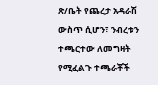ጽ/ቤት የጨረታ አዳራሽ ውስጥ ሲሆን፣ ንብረቱን ተጫርተው ለመግዛት የሚፈልጉ ተጫራቾች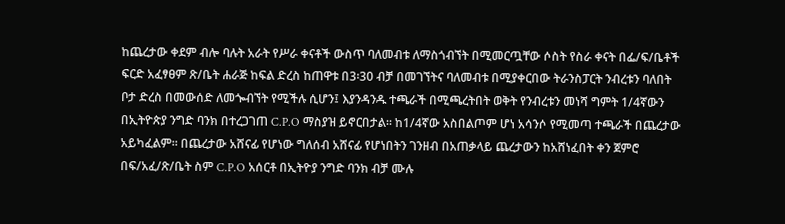ከጨረታው ቀደም ብሎ ባሉት አራት የሥራ ቀናቶች ውስጥ ባለመብቱ ለማስጎብኘት በሚመርጧቸው ሶስት የስራ ቀናት በፌ/ፍ/ቤቶች ፍርድ አፈፃፀም ጽ/ቤት ሐራጅ ከፍል ድረስ ከጠዋቱ በ3፡30 ብቻ በመገኘትና ባለመብቱ በሚያቀርበው ትራንስፓርት ንብረቱን ባለበት ቦታ ድረስ በመውሰድ ለመጐብኘት የሚችሉ ሲሆን፤ እያንዳንዱ ተጫራች በሚጫረትበት ወቅት የንብረቱን መነሻ ግምት 1/4ኛውን በኢትዮጵያ ንግድ ባንክ በተረጋገጠ C.P.O ማስያዝ ይኖርበታል። ከ1/4ኛው አስበልጦም ሆነ አሳንሶ የሚመጣ ተጫራች በጨረታው አይካፈልም። በጨረታው አሸናፊ የሆነው ግለሰብ አሸናፊ የሆነበትን ገንዘብ በአጠቃላይ ጨረታውን ከአሸነፈበት ቀን ጀምሮ በፍ/አፈ/ጽ/ቤት ስም C.P.O አሰርቶ በኢትዮያ ንግድ ባንክ ብቻ ሙሉ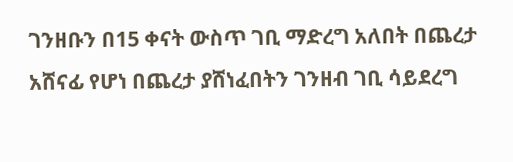ገንዘቡን በ15 ቀናት ውስጥ ገቢ ማድረግ አለበት በጨረታ አሸናፊ የሆነ በጨረታ ያሸነፈበትን ገንዘብ ገቢ ሳይደረግ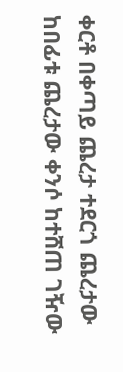ቀርቶ በቀጣይ ጨረታ ተደርጎ ጨረታው ከበፊቱ ጨረታው ቀንሶ ከተሸጠ ገዥው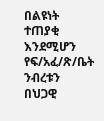በልዩነት ተጠያቂ እንደሚሆን የፍ/አፈ/ጽ/ቤት ንብረቱን በህጋዊ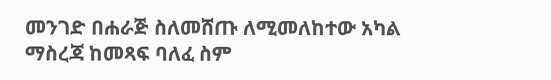መንገድ በሐራጅ ስለመሸጡ ለሚመለከተው አካል ማስረጃ ከመጻፍ ባለፈ ስም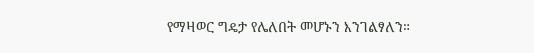የማዛወር ግዴታ የሌለበት መሆኑን እንገልፃለን።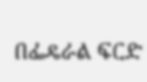በፌዴራል ፍርድ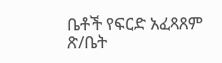ቤቶች የፍርድ አፈጻጸም ጽ/ቤት